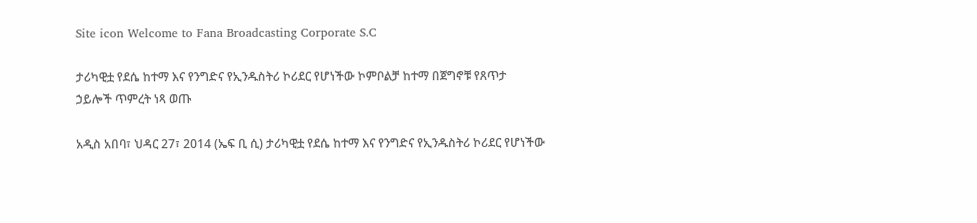Site icon Welcome to Fana Broadcasting Corporate S.C

ታሪካዊቷ የደሴ ከተማ እና የንግድና የኢንዱስትሪ ኮሪደር የሆነችው ኮምቦልቻ ከተማ በጀግኖቹ የጸጥታ ኃይሎች ጥምረት ነጻ ወጡ

አዲስ አበባ፣ ህዳር 27፣ 2014 (ኤፍ ቢ ሲ) ታሪካዊቷ የደሴ ከተማ እና የንግድና የኢንዱስትሪ ኮሪደር የሆነችው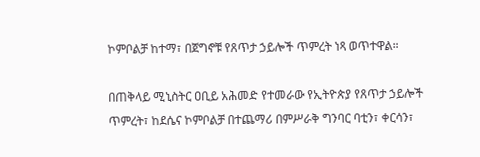ኮምቦልቻ ከተማ፣ በጀግኖቹ የጸጥታ ኃይሎች ጥምረት ነጻ ወጥተዋል።

በጠቅላይ ሚኒስትር ዐቢይ አሕመድ የተመራው የኢትዮጵያ የጸጥታ ኃይሎች ጥምረት፣ ከደሴና ኮምቦልቻ በተጨማሪ በምሥራቅ ግንባር ባቲን፣ ቀርሳን፣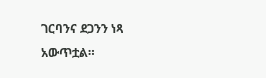ገርባንና ደጋንን ነጻ አውጥቷል።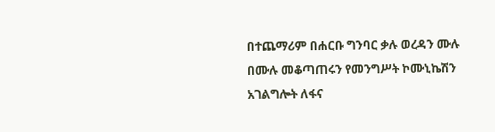በተጨማሪም በሐርቡ ግንባር ቃሉ ወረዳን ሙሉ በሙሉ መቆጣጠሩን የመንግሥት ኮሙኒኬሽን አገልግሎት ለፋና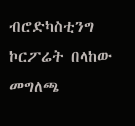ብሮድካስቲንግ ኮርፖሬት በላከው መግለጫ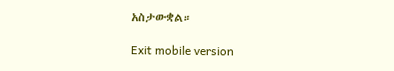አስታውቋል።

Exit mobile version